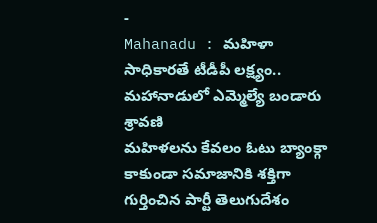-
Mahanadu : మహిళా సాధికారతే టీడీపీ లక్ష్యం.. మహానాడులో ఎమ్మెల్యే బండారు శ్రావణి
మహిళలను కేవలం ఓటు బ్యాంక్గా కాకుండా సమాజానికి శక్తిగా గుర్తించిన పార్టీ తెలుగుదేశం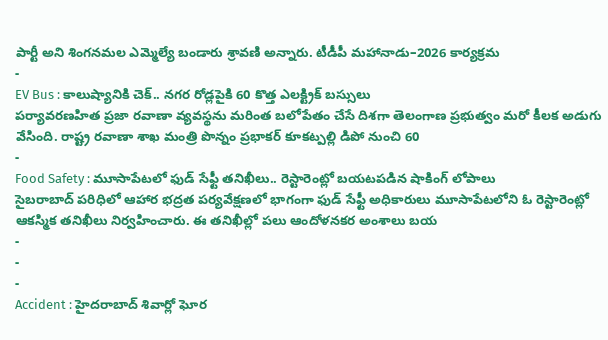పార్టీ అని శింగనమల ఎమ్మెల్యే బండారు శ్రావణి అన్నారు. టీడీపీ మహానాడు–2026 కార్యక్రమ
-
EV Bus : కాలుష్యానికి చెక్.. నగర రోడ్లపైకి 60 కొత్త ఎలక్ట్రిక్ బస్సులు
పర్యావరణహిత ప్రజా రవాణా వ్యవస్థను మరింత బలోపేతం చేసే దిశగా తెలంగాణ ప్రభుత్వం మరో కీలక అడుగు వేసింది. రాష్ట్ర రవాణా శాఖ మంత్రి పొన్నం ప్రభాకర్ కూకట్పల్లి డిపో నుంచి 60
-
Food Safety : మూసాపేటలో ఫుడ్ సేఫ్టీ తనిఖీలు.. రెస్టారెంట్లో బయటపడిన షాకింగ్ లోపాలు
సైబరాబాద్ పరిధిలో ఆహార భద్రత పర్యవేక్షణలో భాగంగా ఫుడ్ సేఫ్టీ అధికారులు మూసాపేటలోని ఓ రెస్టారెంట్లో ఆకస్మిక తనిఖీలు నిర్వహించారు. ఈ తనిఖీల్లో పలు ఆందోళనకర అంశాలు బయ
-
-
-
Accident : హైదరాబాద్ శివార్లో ఘోర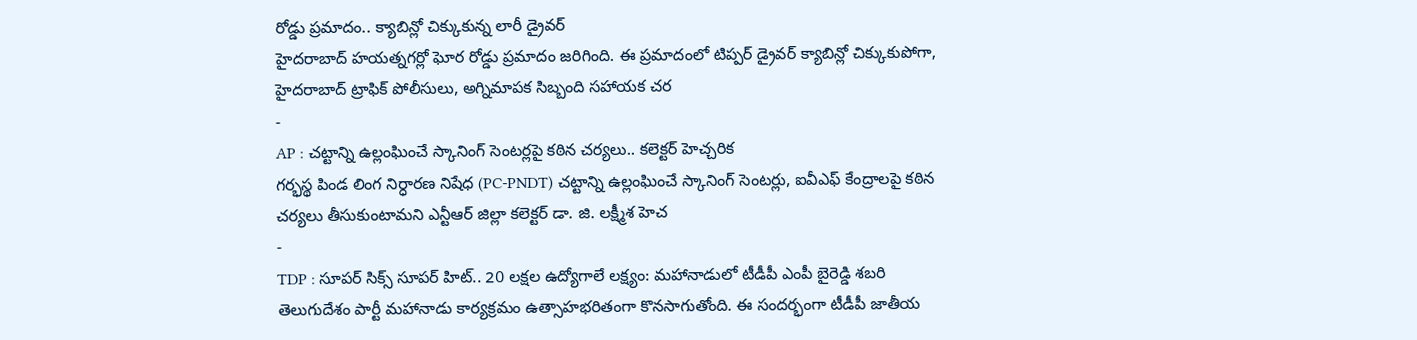రోడ్డు ప్రమాదం.. క్యాబిన్లో చిక్కుకున్న లారీ డ్రైవర్
హైదరాబాద్ హయత్నగర్లో ఘోర రోడ్డు ప్రమాదం జరిగింది. ఈ ప్రమాదంలో టిప్పర్ డ్రైవర్ క్యాబిన్లో చిక్కుకుపోగా, హైదరాబాద్ ట్రాఫిక్ పోలీసులు, అగ్నిమాపక సిబ్బంది సహాయక చర
-
AP : చట్టాన్ని ఉల్లంఘించే స్కానింగ్ సెంటర్లపై కఠిన చర్యలు.. కలెక్టర్ హెచ్చరిక
గర్భస్థ పిండ లింగ నిర్ధారణ నిషేధ (PC-PNDT) చట్టాన్ని ఉల్లంఘించే స్కానింగ్ సెంటర్లు, ఐవీఎఫ్ కేంద్రాలపై కఠిన చర్యలు తీసుకుంటామని ఎన్టీఆర్ జిల్లా కలెక్టర్ డా. జి. లక్ష్మీశ హెచ
-
TDP : సూపర్ సిక్స్ సూపర్ హిట్.. 20 లక్షల ఉద్యోగాలే లక్ష్యం: మహానాడులో టీడీపీ ఎంపీ బైరెడ్డి శబరి
తెలుగుదేశం పార్టీ మహానాడు కార్యక్రమం ఉత్సాహభరితంగా కొనసాగుతోంది. ఈ సందర్భంగా టీడీపీ జాతీయ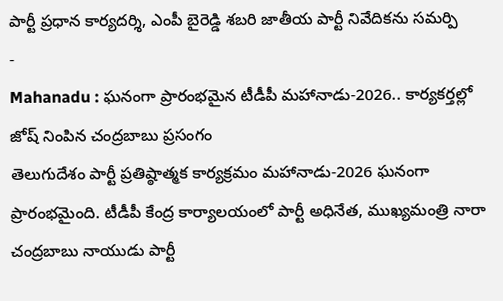పార్టీ ప్రధాన కార్యదర్శి, ఎంపీ బైరెడ్డి శబరి జాతీయ పార్టీ నివేదికను సమర్పి
-
Mahanadu : ఘనంగా ప్రారంభమైన టీడీపీ మహానాడు-2026.. కార్యకర్తల్లో జోష్ నింపిన చంద్రబాబు ప్రసంగం
తెలుగుదేశం పార్టీ ప్రతిష్ఠాత్మక కార్యక్రమం మహానాడు-2026 ఘనంగా ప్రారంభమైంది. టీడీపీ కేంద్ర కార్యాలయంలో పార్టీ అధినేత, ముఖ్యమంత్రి నారా చంద్రబాబు నాయుడు పార్టీ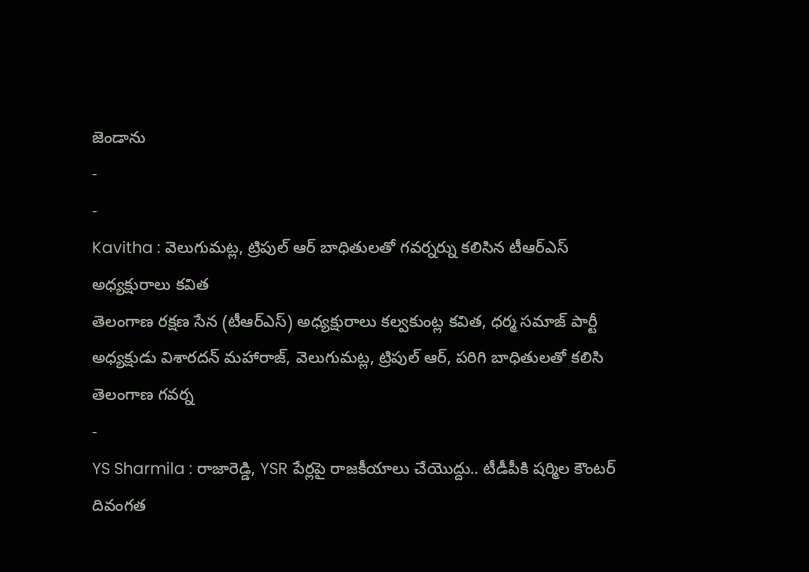జెండాను
-
-
Kavitha : వెలుగుమట్ల, ట్రిపుల్ ఆర్ బాధితులతో గవర్నర్ను కలిసిన టీఆర్ఎస్ అధ్యక్షురాలు కవిత
తెలంగాణ రక్షణ సేన (టీఆర్ఎస్) అధ్యక్షురాలు కల్వకుంట్ల కవిత, ధర్మ సమాజ్ పార్టీ అధ్యక్షుడు విశారదన్ మహారాజ్, వెలుగుమట్ల, ట్రిపుల్ ఆర్, పరిగి బాధితులతో కలిసి తెలంగాణ గవర్న
-
YS Sharmila : రాజారెడ్డి, YSR పేర్లపై రాజకీయాలు చేయొద్దు.. టీడీపీకి షర్మిల కౌంటర్
దివంగత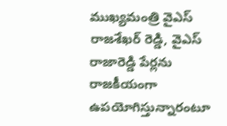ముఖ్యమంత్రి వైఎస్ రాజశేఖర్ రెడ్డి, వైఎస్ రాజారెడ్డి పేర్లను రాజకీయంగా ఉపయోగిస్తున్నారంటూ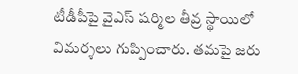టీడీపీపై వైఎస్ షర్మిల తీవ్ర స్థాయిలో విమర్శలు గుప్పించారు. తమపై జరు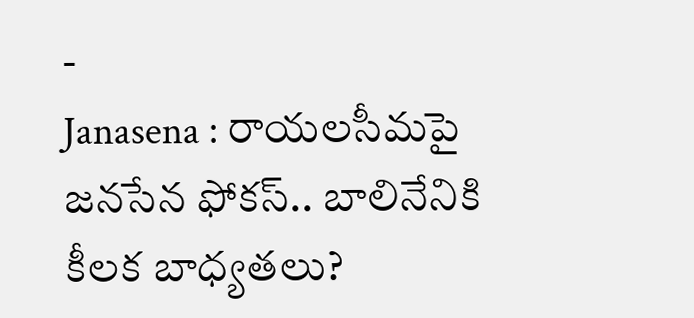-
Janasena : రాయలసీమపై జనసేన ఫోకస్.. బాలినేనికి కీలక బాధ్యతలు?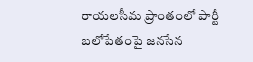రాయలసీమ ప్రాంతంలో పార్టీ బలోపేతంపై జనసేన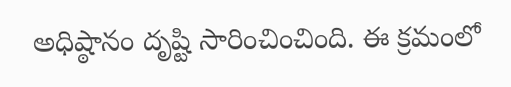అధిష్ఠానం దృష్టి సారించించింది. ఈ క్రమంలో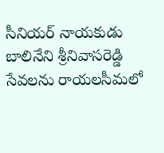సీనియర్ నాయకుడు బాలినేని శ్రీనివాసరెడ్డి సేవలను రాయలసీమలో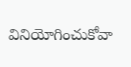వినియోగించుకోవా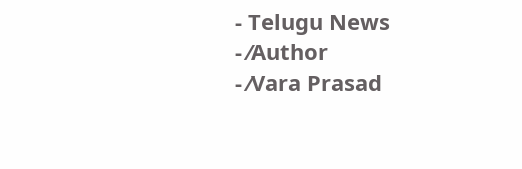- Telugu News
- ⁄Author
- ⁄Vara Prasad